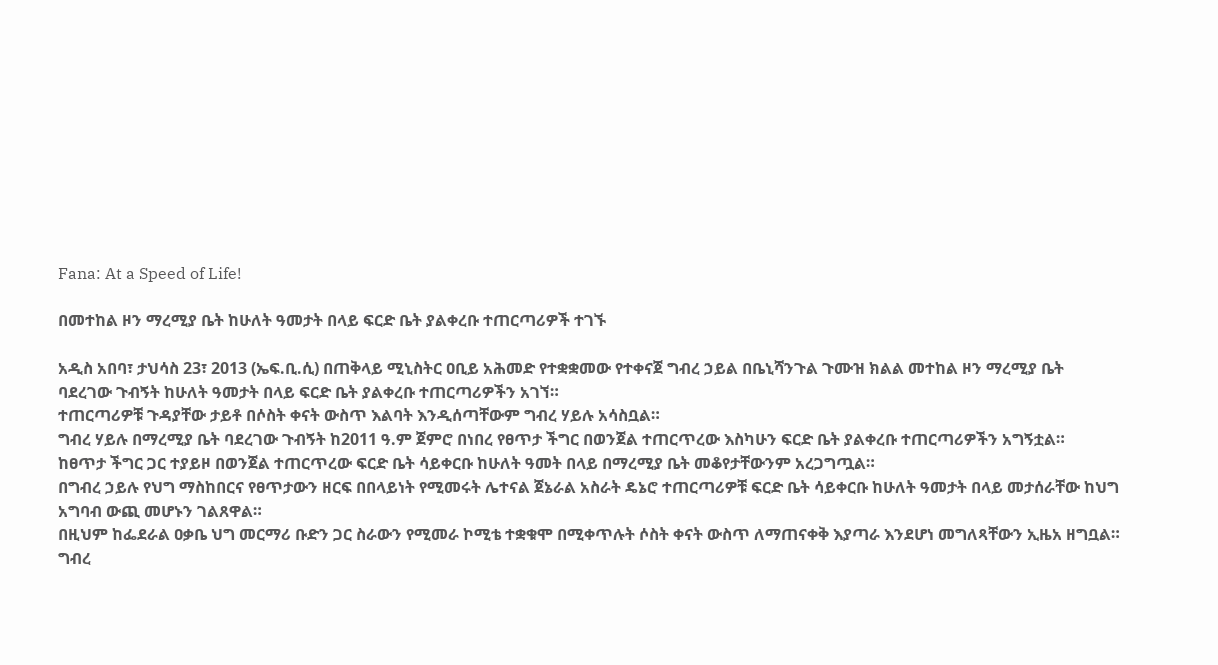Fana: At a Speed of Life!

በመተከል ዞን ማረሚያ ቤት ከሁለት ዓመታት በላይ ፍርድ ቤት ያልቀረቡ ተጠርጣሪዎች ተገኙ

አዲስ አበባ፣ ታህሳስ 23፣ 2013 (ኤፍ.ቢ.ሲ) በጠቅላይ ሚኒስትር ዐቢይ አሕመድ የተቋቋመው የተቀናጀ ግብረ ኃይል በቤኒሻንጉል ጉሙዝ ክልል መተከል ዞን ማረሚያ ቤት ባደረገው ጉብኝት ከሁለት ዓመታት በላይ ፍርድ ቤት ያልቀረቡ ተጠርጣሪዎችን አገኘ።
ተጠርጣሪዎቹ ጉዳያቸው ታይቶ በሶስት ቀናት ውስጥ እልባት እንዲሰጣቸውም ግብረ ሃይሉ አሳስቧል።
ግብረ ሃይሉ በማረሚያ ቤት ባደረገው ጉብኝት ከ2011 ዓ.ም ጀምሮ በነበረ የፀጥታ ችግር በወንጀል ተጠርጥረው እስካሁን ፍርድ ቤት ያልቀረቡ ተጠርጣሪዎችን አግኝቷል።
ከፀጥታ ችግር ጋር ተያይዞ በወንጀል ተጠርጥረው ፍርድ ቤት ሳይቀርቡ ከሁለት ዓመት በላይ በማረሚያ ቤት መቆየታቸውንም አረጋግጧል።
በግብረ ኃይሉ የህግ ማስከበርና የፀጥታውን ዘርፍ በበላይነት የሚመሩት ሌተናል ጀኔራል አስራት ዴኔሮ ተጠርጣሪዎቹ ፍርድ ቤት ሳይቀርቡ ከሁለት ዓመታት በላይ መታሰራቸው ከህግ አግባብ ውጪ መሆኑን ገልጸዋል።
በዚህም ከፌደራል ዐቃቤ ህግ መርማሪ ቡድን ጋር ስራውን የሚመራ ኮሚቴ ተቋቁሞ በሚቀጥሉት ሶስት ቀናት ውስጥ ለማጠናቀቅ እያጣራ እንደሆነ መግለጻቸውን ኢዜአ ዘግቧል።
ግብረ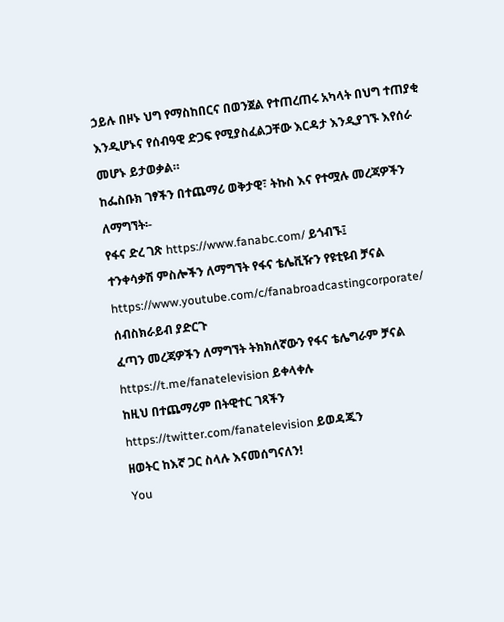ኃይሉ በዞኑ ህግ የማስከበርና በወንጀል የተጠረጠሩ አካላት በህግ ተጠያቂ እንዲሆኑና የሰብዓዊ ድጋፍ የሚያስፈልጋቸው እርዳታ እንዲያገኙ እየሰራ መሆኑ ይታወቃል።
ከፌስቡክ ገፃችን በተጨማሪ ወቅታዊ፣ ትኩስ እና የተሟሉ መረጃዎችን ለማግኘት፡-
የፋና ድረ ገጽ https://www.fanabc.com/ ይጎብኙ፤
ተንቀሳቃሽ ምስሎችን ለማግኘት የፋና ቴሌቪዥን የዩቲዩብ ቻናል https://www.youtube.com/c/fanabroadcastingcorporate/ ሰብስክራይብ ያድርጉ
ፈጣን መረጃዎችን ለማግኘት ትክክለኛውን የፋና ቴሌግራም ቻናል https://t.me/fanatelevision ይቀላቀሉ
ከዚህ በተጨማሪም በትዊተር ገጻችን https://twitter.com/fanatelevision ይወዳጁን
ዘወትር ከእኛ ጋር ስላሉ እናመሰግናለን!
You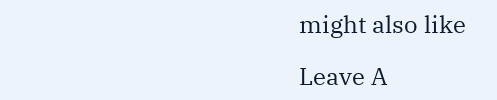might also like

Leave A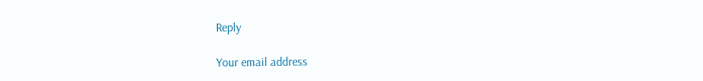Reply

Your email address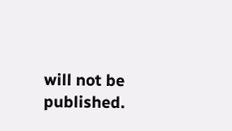will not be published.